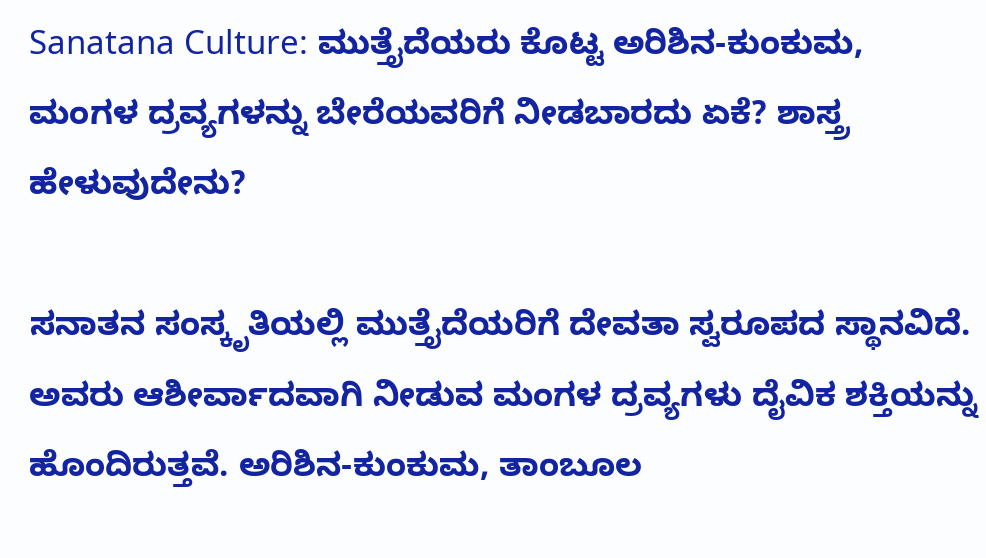Sanatana Culture: ಮುತ್ತೈದೆಯರು ಕೊಟ್ಟ ಅರಿಶಿನ-ಕುಂಕುಮ, ಮಂಗಳ ದ್ರವ್ಯಗಳನ್ನು ಬೇರೆಯವರಿಗೆ ನೀಡಬಾರದು ಏಕೆ? ಶಾಸ್ತ್ರ ಹೇಳುವುದೇನು?

ಸನಾತನ ಸಂಸ್ಕೃತಿಯಲ್ಲಿ ಮುತ್ತೈದೆಯರಿಗೆ ದೇವತಾ ಸ್ವರೂಪದ ಸ್ಥಾನವಿದೆ. ಅವರು ಆಶೀರ್ವಾದವಾಗಿ ನೀಡುವ ಮಂಗಳ ದ್ರವ್ಯಗಳು ದೈವಿಕ ಶಕ್ತಿಯನ್ನು ಹೊಂದಿರುತ್ತವೆ. ಅರಿಶಿನ-ಕುಂಕುಮ, ತಾಂಬೂಲ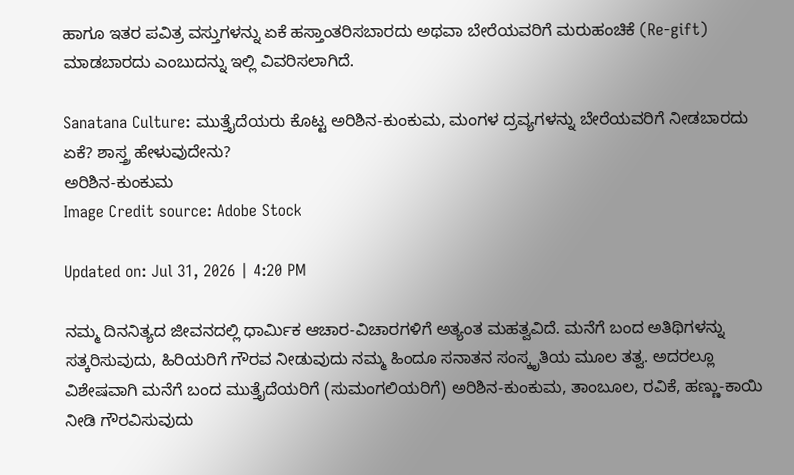ಹಾಗೂ ಇತರ ಪವಿತ್ರ ವಸ್ತುಗಳನ್ನು ಏಕೆ ಹಸ್ತಾಂತರಿಸಬಾರದು ಅಥವಾ ಬೇರೆಯವರಿಗೆ ಮರುಹಂಚಿಕೆ (Re-gift) ಮಾಡಬಾರದು ಎಂಬುದನ್ನು ಇಲ್ಲಿ ವಿವರಿಸಲಾಗಿದೆ.

Sanatana Culture: ಮುತ್ತೈದೆಯರು ಕೊಟ್ಟ ಅರಿಶಿನ-ಕುಂಕುಮ, ಮಂಗಳ ದ್ರವ್ಯಗಳನ್ನು ಬೇರೆಯವರಿಗೆ ನೀಡಬಾರದು ಏಕೆ? ಶಾಸ್ತ್ರ ಹೇಳುವುದೇನು?
ಅರಿಶಿನ-ಕುಂಕುಮ
Image Credit source: Adobe Stock

Updated on: Jul 31, 2026 | 4:20 PM

ನಮ್ಮ ದಿನನಿತ್ಯದ ಜೀವನದಲ್ಲಿ ಧಾರ್ಮಿಕ ಆಚಾರ-ವಿಚಾರಗಳಿಗೆ ಅತ್ಯಂತ ಮಹತ್ವವಿದೆ. ಮನೆಗೆ ಬಂದ ಅತಿಥಿಗಳನ್ನು ಸತ್ಕರಿಸುವುದು, ಹಿರಿಯರಿಗೆ ಗೌರವ ನೀಡುವುದು ನಮ್ಮ ಹಿಂದೂ ಸನಾತನ ಸಂಸ್ಕೃತಿಯ ಮೂಲ ತತ್ವ. ಅದರಲ್ಲೂ ವಿಶೇಷವಾಗಿ ಮನೆಗೆ ಬಂದ ಮುತ್ತೈದೆಯರಿಗೆ (ಸುಮಂಗಲಿಯರಿಗೆ) ಅರಿಶಿನ-ಕುಂಕುಮ, ತಾಂಬೂಲ, ರವಿಕೆ, ಹಣ್ಣು-ಕಾಯಿ ನೀಡಿ ಗೌರವಿಸುವುದು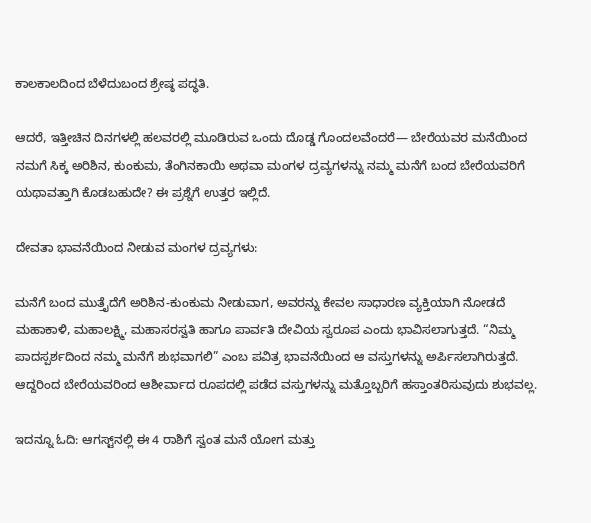ಕಾಲಕಾಲದಿಂದ ಬೆಳೆದುಬಂದ ಶ್ರೇಷ್ಠ ಪದ್ಧತಿ.

ಆದರೆ, ಇತ್ತೀಚಿನ ದಿನಗಳಲ್ಲಿ ಹಲವರಲ್ಲಿ ಮೂಡಿರುವ ಒಂದು ದೊಡ್ಡ ಗೊಂದಲವೆಂದರೆ— ಬೇರೆಯವರ ಮನೆಯಿಂದ ನಮಗೆ ಸಿಕ್ಕ ಅರಿಶಿನ, ಕುಂಕುಮ, ತೆಂಗಿನಕಾಯಿ ಅಥವಾ ಮಂಗಳ ದ್ರವ್ಯಗಳನ್ನು ನಮ್ಮ ಮನೆಗೆ ಬಂದ ಬೇರೆಯವರಿಗೆ ಯಥಾವತ್ತಾಗಿ ಕೊಡಬಹುದೇ? ಈ ಪ್ರಶ್ನೆಗೆ ಉತ್ತರ ಇಲ್ಲಿದೆ.

ದೇವತಾ ಭಾವನೆಯಿಂದ ನೀಡುವ ಮಂಗಳ ದ್ರವ್ಯಗಳು:

ಮನೆಗೆ ಬಂದ ಮುತ್ತೈದೆಗೆ ಅರಿಶಿನ-ಕುಂಕುಮ ನೀಡುವಾಗ, ಅವರನ್ನು ಕೇವಲ ಸಾಧಾರಣ ವ್ಯಕ್ತಿಯಾಗಿ ನೋಡದೆ ಮಹಾಕಾಳಿ, ಮಹಾಲಕ್ಷ್ಮಿ, ಮಹಾಸರಸ್ವತಿ ಹಾಗೂ ಪಾರ್ವತಿ ದೇವಿಯ ಸ್ವರೂಪ ಎಂದು ಭಾವಿಸಲಾಗುತ್ತದೆ. “ನಿಮ್ಮ ಪಾದಸ್ಪರ್ಶದಿಂದ ನಮ್ಮ ಮನೆಗೆ ಶುಭವಾಗಲಿ” ಎಂಬ ಪವಿತ್ರ ಭಾವನೆಯಿಂದ ಆ ವಸ್ತುಗಳನ್ನು ಅರ್ಪಿಸಲಾಗಿರುತ್ತದೆ. ಆದ್ದರಿಂದ ಬೇರೆಯವರಿಂದ ಆಶೀರ್ವಾದ ರೂಪದಲ್ಲಿ ಪಡೆದ ವಸ್ತುಗಳನ್ನು ಮತ್ತೊಬ್ಬರಿಗೆ ಹಸ್ತಾಂತರಿಸುವುದು ಶುಭವಲ್ಲ.

ಇದನ್ನೂ ಓದಿ: ಆಗಸ್ಟ್‌ನಲ್ಲಿ ಈ 4 ರಾಶಿಗೆ ಸ್ವಂತ ಮನೆ ಯೋಗ ಮತ್ತು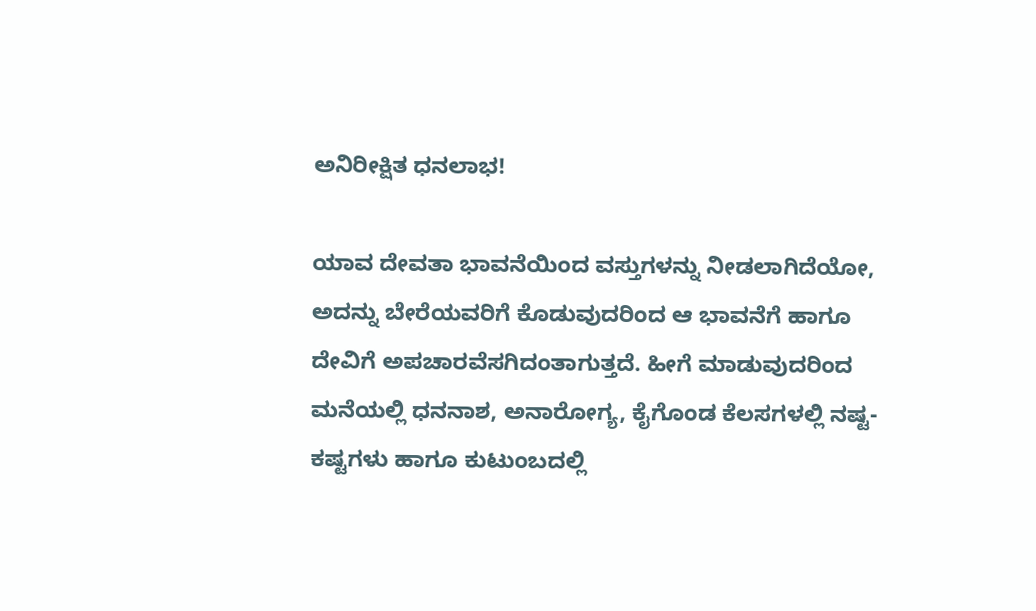ಅನಿರೀಕ್ಷಿತ ಧನಲಾಭ!

ಯಾವ ದೇವತಾ ಭಾವನೆಯಿಂದ ವಸ್ತುಗಳನ್ನು ನೀಡಲಾಗಿದೆಯೋ, ಅದನ್ನು ಬೇರೆಯವರಿಗೆ ಕೊಡುವುದರಿಂದ ಆ ಭಾವನೆಗೆ ಹಾಗೂ ದೇವಿಗೆ ಅಪಚಾರವೆಸಗಿದಂತಾಗುತ್ತದೆ. ಹೀಗೆ ಮಾಡುವುದರಿಂದ ಮನೆಯಲ್ಲಿ ಧನನಾಶ, ಅನಾರೋಗ್ಯ, ಕೈಗೊಂಡ ಕೆಲಸಗಳಲ್ಲಿ ನಷ್ಟ-ಕಷ್ಟಗಳು ಹಾಗೂ ಕುಟುಂಬದಲ್ಲಿ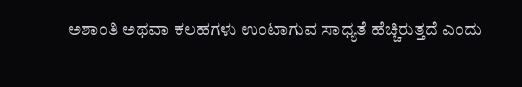ಅಶಾಂತಿ ಅಥವಾ ಕಲಹಗಳು ಉಂಟಾಗುವ ಸಾಧ್ಯತೆ ಹೆಚ್ಚಿರುತ್ತದೆ ಎಂದು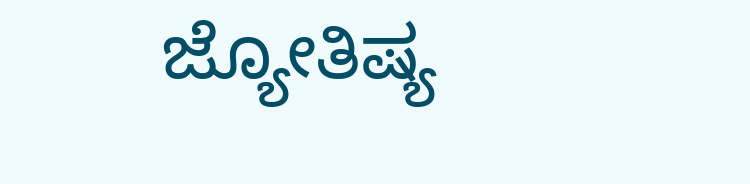ಜ್ಯೋತಿಷ್ಯ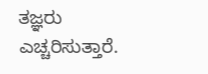ತಜ್ಞರು ಎಚ್ಚರಿಸುತ್ತಾರೆ.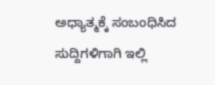ಅಧ್ಯಾತ್ಮಕ್ಕೆ ಸಂಬಂಧಿಸಿದ ಸುದ್ದಿಗಳಿಗಾಗಿ ಇಲ್ಲಿ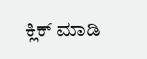ಕ್ಲಿಕ್ ಮಾಡಿ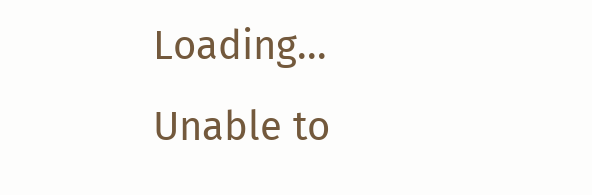Loading...
Unable to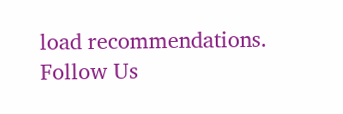load recommendations.
Follow Us